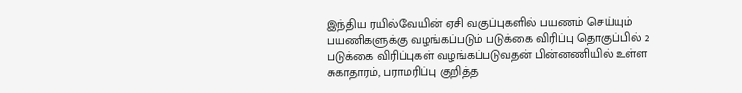இந்திய ரயில்வேயின் ஏசி வகுப்புகளில் பயணம் செய்யும் பயணிகளுக்கு வழங்கப்படும் படுக்கை விரிப்பு தொகுப்பில் 2 படுக்கை விரிப்புகள் வழங்கப்படுவதன் பின்னணியில் உள்ள சுகாதாரம், பராமரிப்பு குறித்த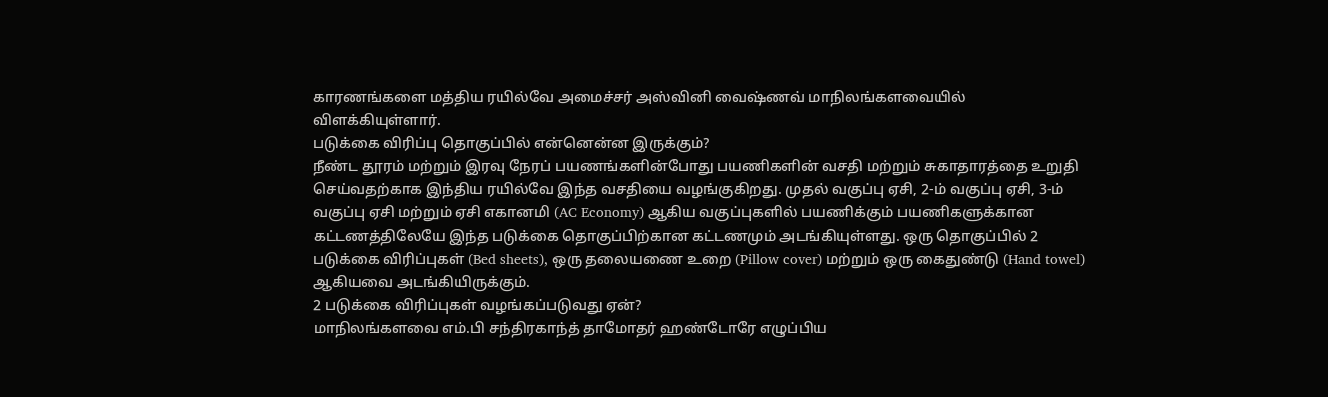காரணங்களை மத்திய ரயில்வே அமைச்சர் அஸ்வினி வைஷ்ணவ் மாநிலங்களவையில் விளக்கியுள்ளார்.
படுக்கை விரிப்பு தொகுப்பில் என்னென்ன இருக்கும்?
நீண்ட தூரம் மற்றும் இரவு நேரப் பயணங்களின்போது பயணிகளின் வசதி மற்றும் சுகாதாரத்தை உறுதி செய்வதற்காக இந்திய ரயில்வே இந்த வசதியை வழங்குகிறது. முதல் வகுப்பு ஏசி, 2-ம் வகுப்பு ஏசி, 3-ம் வகுப்பு ஏசி மற்றும் ஏசி எகானமி (AC Economy) ஆகிய வகுப்புகளில் பயணிக்கும் பயணிகளுக்கான கட்டணத்திலேயே இந்த படுக்கை தொகுப்பிற்கான கட்டணமும் அடங்கியுள்ளது. ஒரு தொகுப்பில் 2 படுக்கை விரிப்புகள் (Bed sheets), ஒரு தலையணை உறை (Pillow cover) மற்றும் ஒரு கைதுண்டு (Hand towel) ஆகியவை அடங்கியிருக்கும்.
2 படுக்கை விரிப்புகள் வழங்கப்படுவது ஏன்?
மாநிலங்களவை எம்.பி சந்திரகாந்த் தாமோதர் ஹண்டோரே எழுப்பிய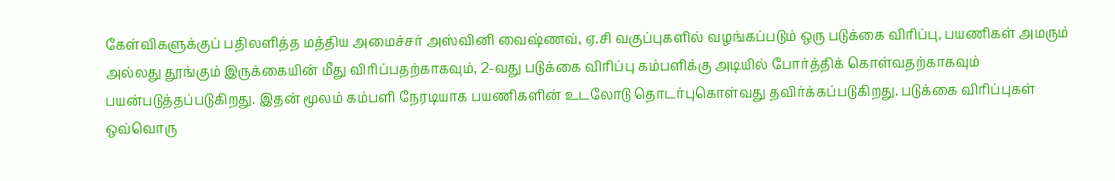கேள்விகளுக்குப் பதிலளித்த மத்திய அமைச்சர் அஸ்வினி வைஷ்ணவ், ஏ.சி வகுப்புகளில் வழங்கப்படும் ஒரு படுக்கை விரிப்பு, பயணிகள் அமரும் அல்லது தூங்கும் இருக்கையின் மீது விரிப்பதற்காகவும், 2-வது படுக்கை விரிப்பு கம்பளிக்கு அடியில் போர்த்திக் கொள்வதற்காகவும் பயன்படுத்தப்படுகிறது. இதன் மூலம் கம்பளி நேரடியாக பயணிகளின் உடலோடு தொடர்புகொள்வது தவிர்க்கப்படுகிறது. படுக்கை விரிப்புகள் ஒவ்வொரு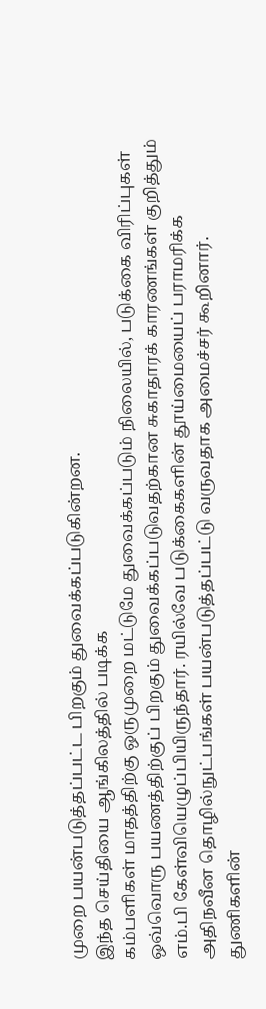முறை பயன்படுத்தப்பட்ட பிறகும் துவைக்கப்படுகின்றன.
இந்த செய்தியை ஆங்கிலத்தில் படிக்க
கம்பளிகள் மாதத்திற்கு ஒருமுறை மட்டுமே துவைக்கப்படும் நிலையில், படுக்கை விரிப்புகள் ஒவ்வொரு பயணத்திற்குப் பிறகும் துவைக்கப்படுவதற்கான சுகாதாரக் காரணங்கள் குறித்தும் எம்.பி கேள்வியெழுப்பியிருந்தார். ரயில்வே படுக்கைகளின் தூய்மையைப் பராமரிக்க அதிநவீன தொழில்நுட்பங்கள் பயன்படுத்தப்பட்டு வருவதாக அமைச்சர் கூறினார்.
துணிகளின்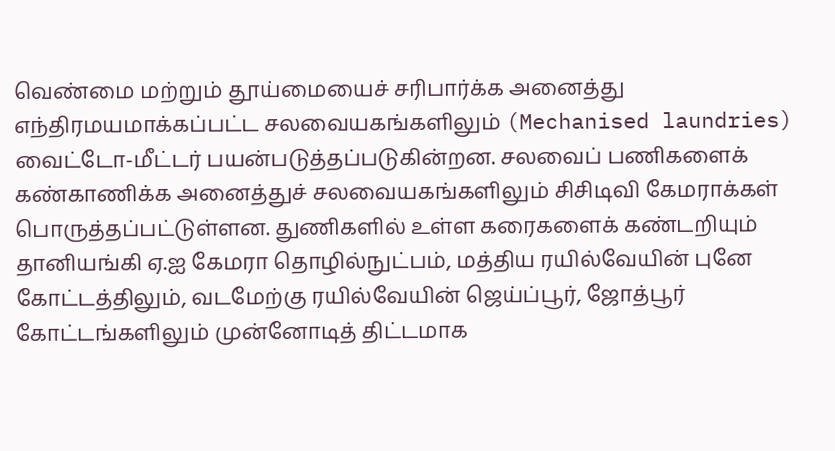வெண்மை மற்றும் தூய்மையைச் சரிபார்க்க அனைத்து எந்திரமயமாக்கப்பட்ட சலவையகங்களிலும் (Mechanised laundries) வைட்டோ-மீட்டர் பயன்படுத்தப்படுகின்றன. சலவைப் பணிகளைக் கண்காணிக்க அனைத்துச் சலவையகங்களிலும் சிசிடிவி கேமராக்கள் பொருத்தப்பட்டுள்ளன. துணிகளில் உள்ள கரைகளைக் கண்டறியும் தானியங்கி ஏ.ஐ கேமரா தொழில்நுட்பம், மத்திய ரயில்வேயின் புனே கோட்டத்திலும், வடமேற்கு ரயில்வேயின் ஜெய்ப்பூர், ஜோத்பூர் கோட்டங்களிலும் முன்னோடித் திட்டமாக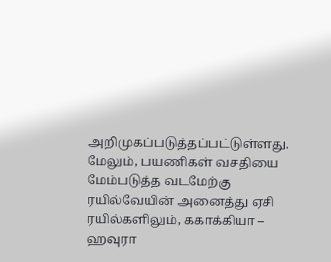அறிமுகப்படுத்தப்பட்டுள்ளது. மேலும், பயணிகள் வசதியை மேம்படுத்த வடமேற்கு ரயில்வேயின் அனைத்து ஏசி ரயில்களிலும், ககாக்கியா – ஹவுரா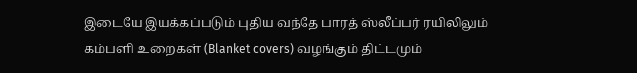இடையே இயக்கப்படும் புதிய வந்தே பாரத் ஸ்லீப்பர் ரயிலிலும் கம்பளி உறைகள் (Blanket covers) வழங்கும் திட்டமும்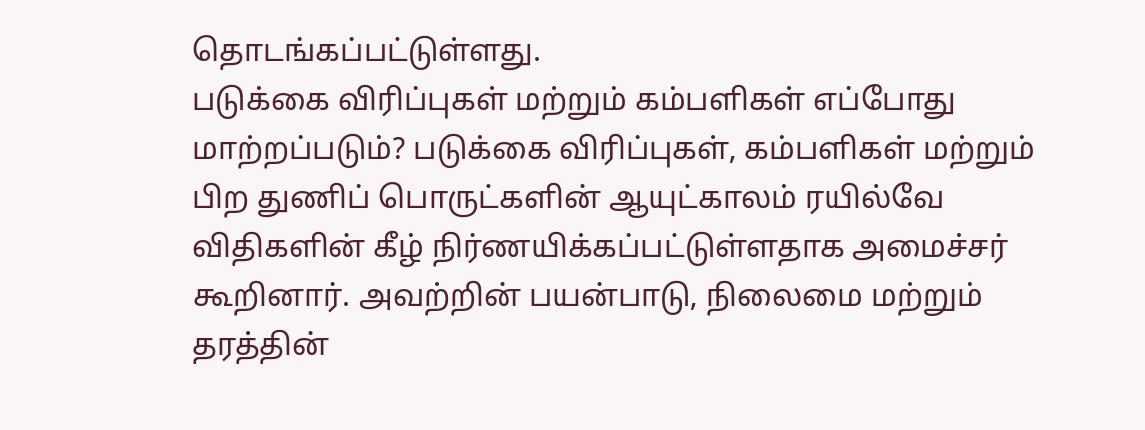தொடங்கப்பட்டுள்ளது.
படுக்கை விரிப்புகள் மற்றும் கம்பளிகள் எப்போது மாற்றப்படும்? படுக்கை விரிப்புகள், கம்பளிகள் மற்றும் பிற துணிப் பொருட்களின் ஆயுட்காலம் ரயில்வே விதிகளின் கீழ் நிர்ணயிக்கப்பட்டுள்ளதாக அமைச்சர் கூறினார். அவற்றின் பயன்பாடு, நிலைமை மற்றும் தரத்தின்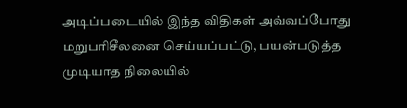அடிப்படையில் இந்த விதிகள் அவ்வப்போது மறுபரிசீலனை செய்யப்பட்டு, பயன்படுத்த முடியாத நிலையில்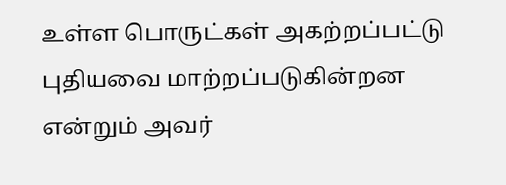உள்ள பொருட்கள் அகற்றப்பட்டு புதியவை மாற்றப்படுகின்றன என்றும் அவர்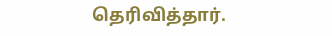தெரிவித்தார்.